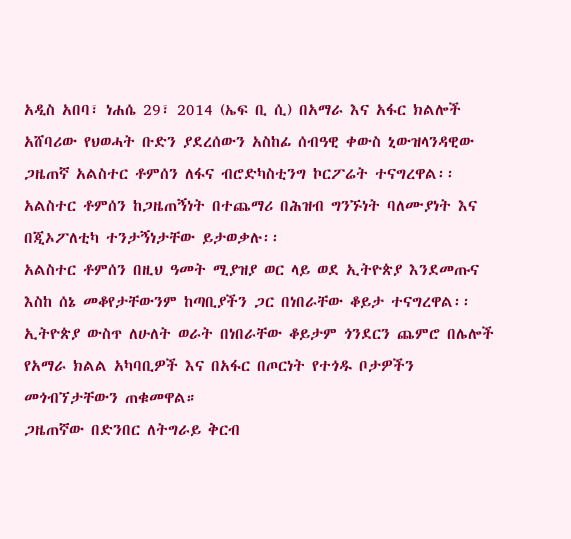አዲስ አበባ፣ ነሐሴ 29፣ 2014 (ኤፍ ቢ ሲ) በአማራ እና አፋር ክልሎች አሸባሪው የህወሓት ቡድን ያደረሰውን አስከፊ ሰብዓዊ ቀውስ ኒውዝላንዳዊው ጋዜጠኛ አልስተር ቶምሰን ለፋና ብሮድካስቲንግ ኮርፖሬት ተናግረዋል፡፡
አልስተር ቶምሰን ከጋዜጠኝነት በተጨማሪ በሕዝብ ግንኙነት ባለሙያነት እና በጂኦፖለቲካ ተንታኝነታቸው ይታወቃሉ፡፡
አልስተር ቶምሰን በዚህ ዓመት ሚያዝያ ወር ላይ ወደ ኢትዮጵያ እንደመጡና እስከ ሰኔ መቆየታቸውንም ከጣቢያችን ጋር በነበራቸው ቆይታ ተናግረዋል፡፡
ኢትዮጵያ ውስጥ ለሁለት ወራት በነበራቸው ቆይታም ጎንደርን ጨምሮ በሌሎች የአማራ ክልል አካባቢዎች እና በአፋር በጦርነት የተጎዱ ቦታዎችን መጎብኘታቸውን ጠቁመዋል።
ጋዜጠኛው በድንበር ለትግራይ ቅርብ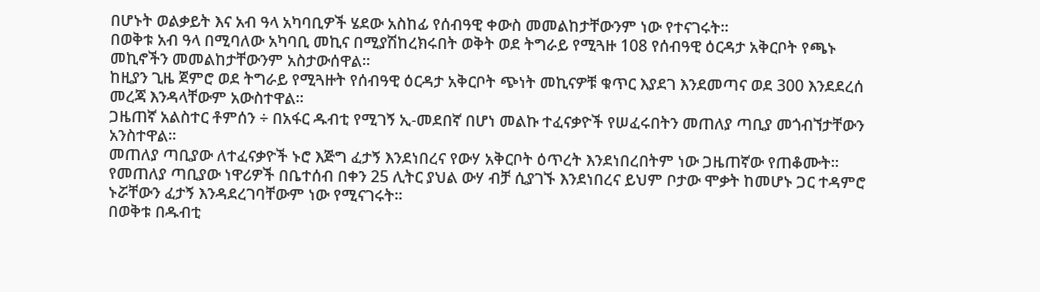በሆኑት ወልቃይት እና አብ ዓላ አካባቢዎች ሄደው አስከፊ የሰብዓዊ ቀውስ መመልከታቸውንም ነው የተናገሩት፡፡
በወቅቱ አብ ዓላ በሚባለው አካባቢ መኪና በሚያሽከረክሩበት ወቅት ወደ ትግራይ የሚጓዙ 108 የሰብዓዊ ዕርዳታ አቅርቦት የጫኑ መኪኖችን መመልከታቸውንም አስታውሰዋል፡፡
ከዚያን ጊዜ ጀምሮ ወደ ትግራይ የሚጓዙት የሰብዓዊ ዕርዳታ አቅርቦት ጭነት መኪናዎቹ ቁጥር እያደገ እንደመጣና ወደ 300 እንደደረሰ መረጃ እንዳላቸውም አውስተዋል፡፡
ጋዜጠኛ አልስተር ቶምሰን ÷ በአፋር ዱብቲ የሚገኝ ኢ-መደበኛ በሆነ መልኩ ተፈናቃዮች የሠፈሩበትን መጠለያ ጣቢያ መጎብኘታቸውን አንስተዋል።
መጠለያ ጣቢያው ለተፈናቃዮች ኑሮ እጅግ ፈታኝ እንደነበረና የውሃ አቅርቦት ዕጥረት እንደነበረበትም ነው ጋዜጠኛው የጠቆሙት፡፡
የመጠለያ ጣቢያው ነዋሪዎች በቤተሰብ በቀን 25 ሊትር ያህል ውሃ ብቻ ሲያገኙ እንደነበረና ይህም ቦታው ሞቃት ከመሆኑ ጋር ተዳምሮ ኑሯቸውን ፈታኝ እንዳደረገባቸውም ነው የሚናገሩት።
በወቅቱ በዱብቲ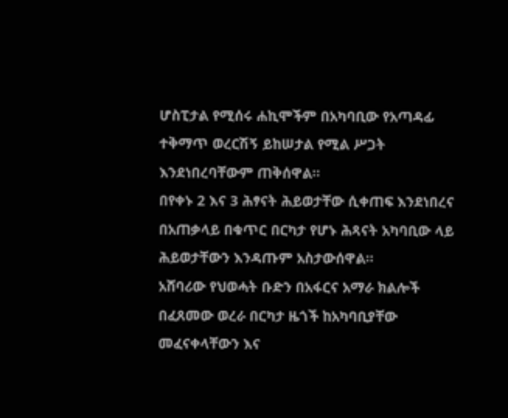ሆስፒታል የሚሰሩ ሐኪሞችም በአካባቢው የአጣዳፊ ተቅማጥ ወረርሽኝ ይከሠታል የሚል ሥጋት እንደነበረባቸውም ጠቅሰዋል።
በየቀኑ 2 እና 3 ሕፃናት ሕይወታቸው ሲቀጠፍ እንደነበረና በአጠቃላይ በቁጥር በርካታ የሆኑ ሕጻናት አካባቢው ላይ ሕይወታቸውን እንዳጡም አስታውሰዋል፡፡
አሸባሪው የህወሓት ቡድን በአፋርና አማራ ክልሎች በፈጸመው ወረራ በርካታ ዜጎች ከአካባቢያቸው መፈናቀላቸውን እና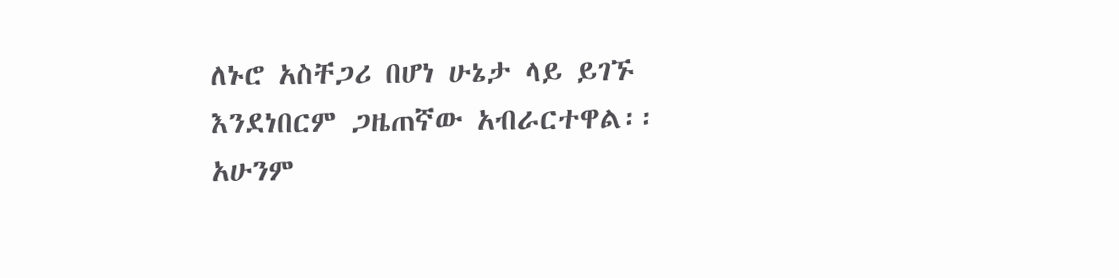ለኑሮ አስቸጋሪ በሆነ ሁኔታ ላይ ይገኙ እንደነበርም ጋዜጠኛው አብራርተዋል፡፡
አሁንም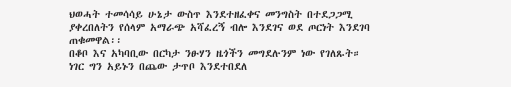ህወሓት ተመሳሳይ ሁኔታ ውስጥ እንደተዘፈቀና መንግስት በተደጋጋሚ ያቀረበለትን የሰላም አማራጭ አሻፈረኝ ብሎ እንደገና ወደ ጦርነት እንደገባ ጠቁመዋል፡፡
በቆቦ እና አካባቢው በርካታ ንፁሃን ዜጎችን መግደሉንም ነው የገለጹት።
ነገር ግን አይኑን በጨው ታጥቦ እንደተበደለ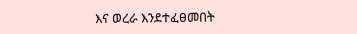እና ወረራ እንደተፈፀመበት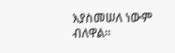እያስመሠለ ነውም ብለዋል፡፡